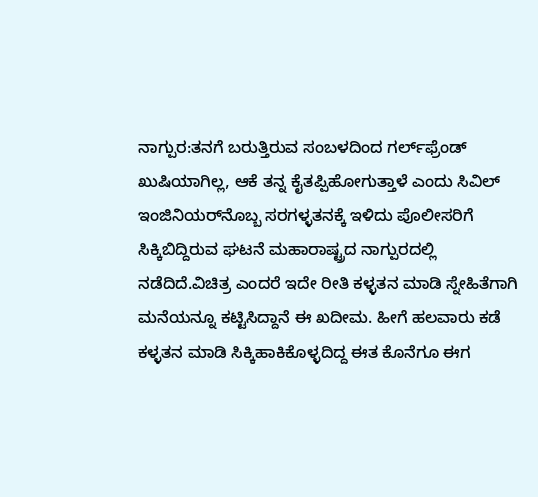ನಾಗ್ಪುರ:ತನಗೆ ಬರುತ್ತಿರುವ ಸಂಬಳದಿಂದ ಗರ್ಲ್‌ಫ್ರೆಂಡ್‌ ಖುಷಿಯಾಗಿಲ್ಲ, ಆಕೆ ತನ್ನ ಕೈತಪ್ಪಿಹೋಗುತ್ತಾಳೆ ಎಂದು ಸಿವಿಲ್‌ ಇಂಜಿನಿಯರ್‌ನೊಬ್ಬ ಸರಗಳ್ಳತನಕ್ಕೆ ಇಳಿದು ಪೊಲೀಸರಿಗೆ ಸಿಕ್ಕಿಬಿದ್ದಿರುವ ಘಟನೆ ಮಹಾರಾಷ್ಟ್ರದ ನಾಗ್ಪುರದಲ್ಲಿ ನಡೆದಿದೆ.ವಿಚಿತ್ರ ಎಂದರೆ ಇದೇ ರೀತಿ ಕಳ್ಳತನ ಮಾಡಿ ಸ್ನೇಹಿತೆಗಾಗಿ ಮನೆಯನ್ನೂ ಕಟ್ಟಿಸಿದ್ದಾನೆ ಈ ಖದೀಮ. ಹೀಗೆ ಹಲವಾರು ಕಡೆ ಕಳ್ಳತನ ಮಾಡಿ ಸಿಕ್ಕಿಹಾಕಿಕೊಳ್ಳದಿದ್ದ ಈತ ಕೊನೆಗೂ ಈಗ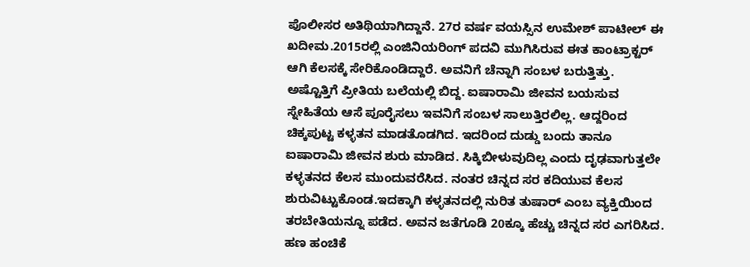ಪೊಲೀಸರ ಅತಿಥಿಯಾಗಿದ್ದಾನೆ. 27ರ ವರ್ಷ ವಯಸ್ಸಿನ ಉಮೇಶ್ ಪಾಟೀಲ್ ಈ ಖದೀಮ.2015ರಲ್ಲಿ ಎಂಜಿನಿಯರಿಂಗ್ ಪದವಿ ಮುಗಿಸಿರುವ ಈತ ಕಾಂಟ್ರಾಕ್ಟರ್ ಆಗಿ ಕೆಲಸಕ್ಕೆ ಸೇರಿಕೊಂಡಿದ್ದಾರೆ. ಅವನಿಗೆ ಚೆನ್ನಾಗಿ ಸಂಬಳ ಬರುತ್ತಿತ್ತು. ಅಷ್ಟೊತ್ತಿಗೆ ಪ್ರೀತಿಯ ಬಲೆಯಲ್ಲಿ ಬಿದ್ದ. ಐಷಾರಾಮಿ ಜೀವನ ಬಯಸುವ ಸ್ನೇಹಿತೆಯ ಆಸೆ ಪೂರೈಸಲು ಇವನಿಗೆ ಸಂಬಳ ಸಾಲುತ್ತಿರಲಿಲ್ಲ. ಆದ್ದರಿಂದ ಚಿಕ್ಕ‍ಪುಟ್ಟ ಕಳ್ಳತನ ಮಾಡತೊಡಗಿದ. ಇದರಿಂದ ದುಡ್ಡು ಬಂದು ತಾನೂ ಐಷಾರಾಮಿ ಜೀವನ ಶುರು ಮಾಡಿದ. ಸಿಕ್ಕಿಬೀಳುವುದಿಲ್ಲ ಎಂದು ದೃಢವಾಗುತ್ತಲೇ ಕಳ್ಳತನದ ಕೆಲಸ ಮುಂದುವರೆಸಿದ. ನಂತರ ಚಿನ್ನದ ಸರ ಕದಿಯುವ ಕೆಲಸ ಶುರುವಿಟ್ಟುಕೊಂಡ.ಇದಕ್ಕಾಗಿ ಕಳ್ಳತನದಲ್ಲಿ ನುರಿತ ತುಷಾರ್ ಎಂಬ ವ್ಯಕ್ತಿಯಿಂದ ತರಬೇತಿಯನ್ನೂ ಪಡೆದ. ಅವನ ಜತೆಗೂಡಿ 20ಕ್ಕೂ ಹೆಚ್ಚು ಚಿನ್ನದ ಸರ ಎಗರಿಸಿದ. ಹಣ ಹಂಚಿಕೆ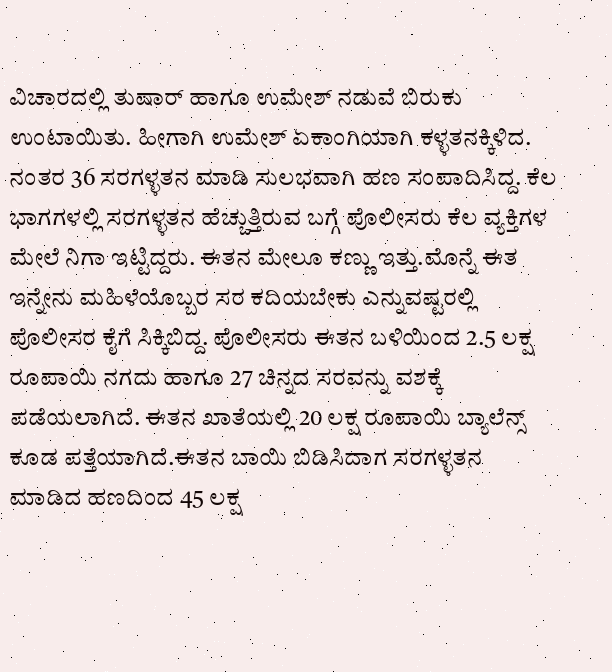ವಿಚಾರದಲ್ಲಿ ತುಷಾರ್ ಹಾಗೂ ಉಮೇಶ್ ನಡುವೆ ಬಿರುಕು ಉಂಟಾಯಿತು. ಹೀಗಾಗಿ ಉಮೇಶ್ ಏಕಾಂಗಿಯಾಗಿ ಕಳ್ಳತನಕ್ಕಿಳಿದ. ನಂತರ 36 ಸರಗಳ್ಳತನ ಮಾಡಿ ಸುಲಭವಾಗಿ ಹಣ ಸಂಪಾದಿಸಿದ್ದ. ಕೆಲ ಭಾಗಗಳಲ್ಲಿ ಸರಗಳ್ಳತನ ಹೆಚ್ಚುತ್ತಿರುವ ಬಗ್ಗೆ ಪೊಲೀಸರು ಕೆಲ ವ್ಯಕ್ತಿಗಳ ಮೇಲೆ ನಿಗಾ ಇಟ್ಟಿದ್ದರು. ಈತನ ಮೇಲೂ ಕಣ್ಣು ಇತ್ತು.ಮೊನ್ನೆ ಈತ ಇನ್ನೇನು ಮಹಿಳೆಯೊಬ್ಬರ ಸರ ಕದಿಯಬೇಕು ಎನ್ನುವಷ್ಟರಲ್ಲಿ ಪೊಲೀಸರ ಕೈಗೆ ಸಿಕ್ಕಿಬಿದ್ದ. ಪೊಲೀಸರು ಈತನ ಬಳಿಯಿಂದ 2.5 ಲಕ್ಷ ರೂಪಾಯಿ ನಗದು ಹಾಗೂ 27 ಚಿನ್ನದ ಸರವನ್ನು ವಶಕ್ಕೆ ಪಡೆಯಲಾಗಿದೆ. ಈತನ ಖಾತೆಯಲ್ಲಿ 20 ಲಕ್ಷ ರೂಪಾಯಿ ಬ್ಯಾಲೆನ್ಸ್ ಕೂಡ ಪತ್ತೆಯಾಗಿದೆ.ಈತನ ಬಾಯಿ ಬಿಡಿಸಿದಾಗ ಸರಗಳ್ಳತನ ಮಾಡಿದ ಹಣದಿಂದ 45 ಲಕ್ಷ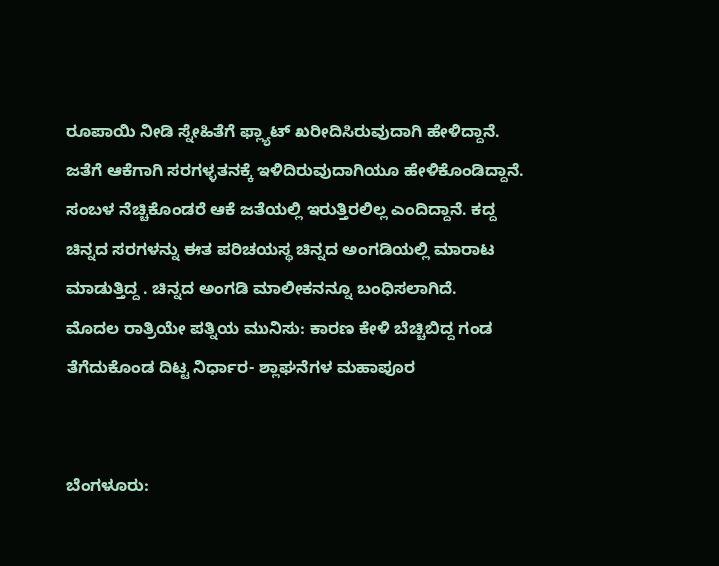ರೂಪಾಯಿ ನೀಡಿ ಸ್ನೇಹಿತೆಗೆ ಫ್ಲ್ಯಾಟ್‌ ಖರೀದಿಸಿರುವುದಾಗಿ ಹೇಳಿದ್ದಾನೆ. ಜತೆಗೆ ಆಕೆಗಾಗಿ ಸರಗಳ್ಳತನಕ್ಕೆ ಇಳಿದಿರುವುದಾಗಿಯೂ ಹೇಳಿಕೊಂಡಿದ್ದಾನೆ. ಸಂಬಳ ನೆಚ್ಚಿಕೊಂಡರೆ ಆಕೆ ಜತೆಯಲ್ಲಿ ಇರುತ್ತಿರಲಿಲ್ಲ ಎಂದಿದ್ದಾನೆ. ಕದ್ದ ಚಿನ್ನದ ಸರಗಳನ್ನು ಈತ ಪರಿಚಯಸ್ಥ ಚಿನ್ನದ ಅಂಗಡಿಯಲ್ಲಿ ಮಾರಾಟ ಮಾಡುತ್ತಿದ್ದ . ಚಿನ್ನದ ಅಂಗಡಿ ಮಾಲೀಕನನ್ನೂ ಬಂಧಿಸಲಾಗಿದೆ.
ಮೊದಲ ರಾತ್ರಿಯೇ ಪತ್ನಿಯ ಮುನಿಸು: ಕಾರಣ ಕೇಳಿ ಬೆಚ್ಚಿಬಿದ್ದ ಗಂಡ ತೆಗೆದುಕೊಂಡ ದಿಟ್ಟ ನಿರ್ಧಾರ- ಶ್ಲಾಘನೆಗಳ ಮಹಾಪೂರ


ಬೆಂಗಳೂರು: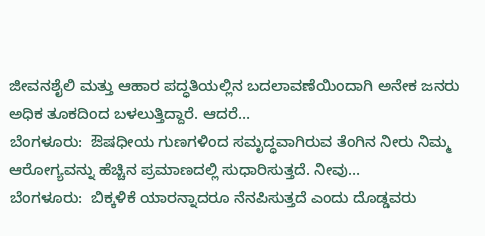ಜೀವನಶೈಲಿ ಮತ್ತು ಆಹಾರ ಪದ್ಧತಿಯಲ್ಲಿನ ಬದಲಾವಣೆಯಿಂದಾಗಿ ಅನೇಕ ಜನರು ಅಧಿಕ ತೂಕದಿಂದ ಬಳಲುತ್ತಿದ್ದಾರೆ. ಆದರೆ…
ಬೆಂಗಳೂರು:  ಔಷಧೀಯ ಗುಣಗಳಿಂದ ಸಮೃದ್ಧವಾಗಿರುವ ತೆಂಗಿನ ನೀರು ನಿಮ್ಮ  ಆರೋಗ್ಯವನ್ನು ಹೆಚ್ಚಿನ ಪ್ರಮಾಣದಲ್ಲಿ ಸುಧಾರಿಸುತ್ತದೆ. ನೀವು…
ಬೆಂಗಳೂರು:  ಬಿಕ್ಕಳಿಕೆ ಯಾರನ್ನಾದರೂ ನೆನಪಿಸುತ್ತದೆ ಎಂದು ದೊಡ್ಡವರು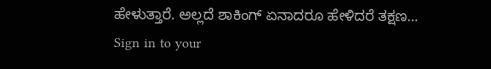ಹೇಳುತ್ತಾರೆ. ಅಲ್ಲದೆ ಶಾಕಿಂಗ್ ಏನಾದರೂ ಹೇಳಿದರೆ ತಕ್ಷಣ…
Sign in to your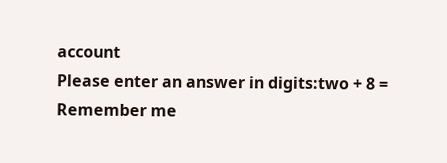account
Please enter an answer in digits:two + 8 =
Remember me